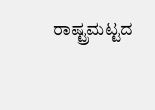ರಾಷ್ಟ್ರಮಟ್ಟದ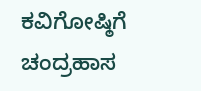ಕವಿಗೋಷ್ಠಿಗೆ ಚಂದ್ರಹಾಸ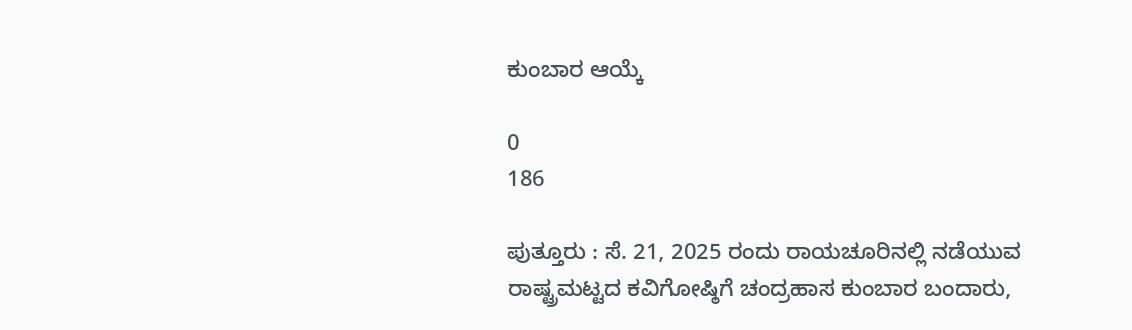ಕುಂಬಾರ ಆಯ್ಕೆ

0
186

ಪುತ್ತೂರು : ಸೆ. 21, 2025 ರಂದು ರಾಯಚೂರಿನಲ್ಲಿ ನಡೆಯುವ ರಾಷ್ಟ್ರಮಟ್ಟದ ಕವಿಗೋಷ್ಠಿಗೆ ಚಂದ್ರಹಾಸ ಕುಂಬಾರ ಬಂದಾರು,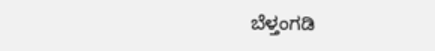ಬೆಳ್ತಂಗಡಿ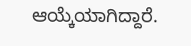ಆಯ್ಕೆಯಾಗಿದ್ದಾರೆ.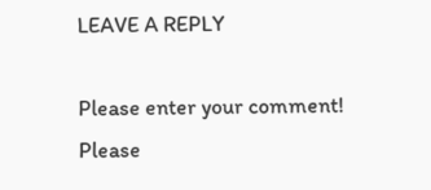LEAVE A REPLY

Please enter your comment!
Please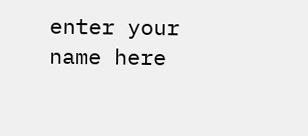enter your name here